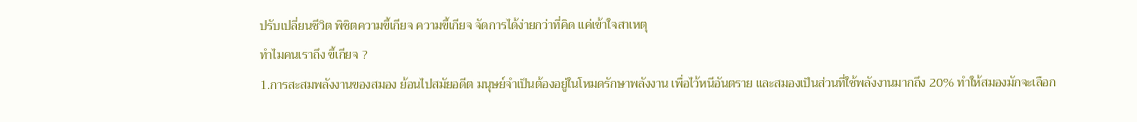ปรับเปลี่ยนชีวิต พิชิตความขี้เกียจ ความขี้เกียจ จัดการได้ง่ายกว่าที่คิด แค่เข้าใจสาเหตุ
ทำไมคนเราถึง ขี้เกียจ ?
1.การสะสมพลังงานของสมอง ย้อนไปสมัยอดีต มนุษย์จำเป็นต้องอยู่ในโหมดรักษาพลังงาน เพื่อไว้หนีอันตราย และสมองเป็นส่วนที่ใช้พลังงานมากถึง 20% ทำให้สมองมักจะเลือก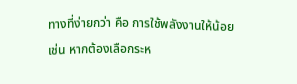ทางที่ง่ายกว่า คือ การใช้พลังงานให้น้อย เช่น หากต้องเลือกระห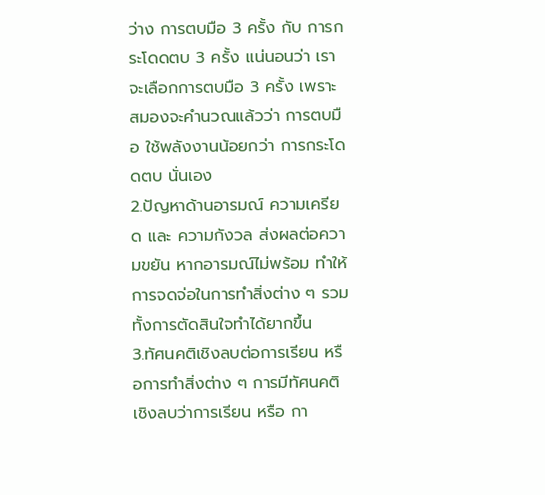ว่าง การตบมือ 3 ครั้ง กับ การกระโดดตบ 3 ครั้ง แน่นอนว่า เราจะเลือกการตบมือ 3 ครั้ง เพราะ สมองจะคำนวณแล้วว่า การตบมือ ใช้พลังงานน้อยกว่า การกระโดดตบ นั่นเอง
2.ปัญหาด้านอารมณ์ ความเครียด และ ความกังวล ส่งผลต่อความขยัน หากอารมณ์ไม่พร้อม ทำให้การจดจ่อในการทำสิ่งต่าง ๆ รวมทั้งการตัดสินใจทำได้ยากขึ้น
3.ทัศนคติเชิงลบต่อการเรียน หรือการทำสิ่งต่าง ๆ การมีทัศนคติเชิงลบว่าการเรียน หรือ กา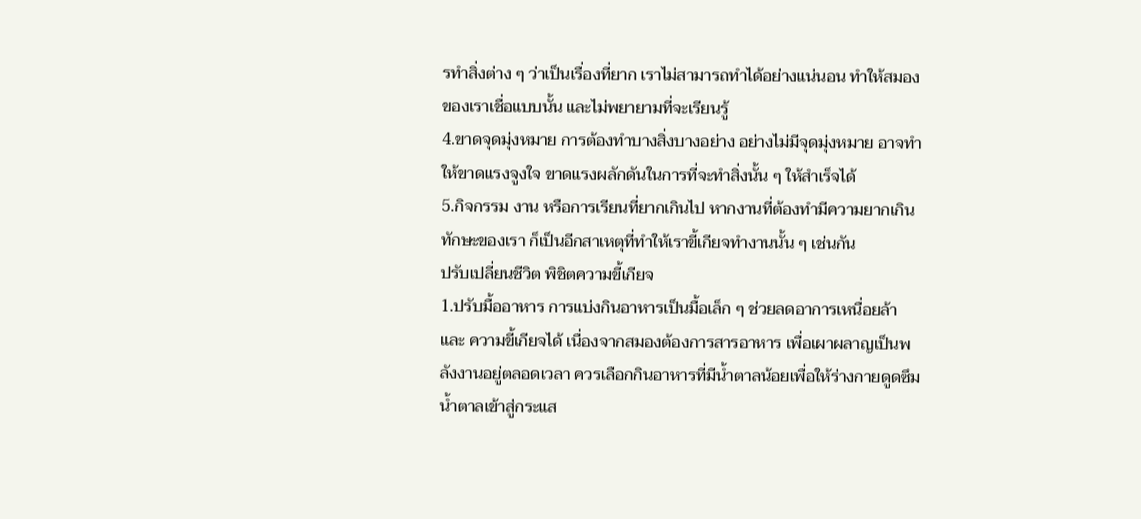รทำสิ่งต่าง ๆ ว่าเป็นเรื่องที่ยาก เราไม่สามารถทำได้อย่างแน่นอน ทำให้สมองของเราเชื่อแบบนั้น และไม่พยายามที่จะเรียนรู้
4.ขาดจุดมุ่งหมาย การต้องทำบางสิ่งบางอย่าง อย่างไม่มีจุดมุ่งหมาย อาจทำให้ขาดแรงจูงใจ ขาดแรงผลักดันในการที่จะทำสิ่งนั้น ๆ ให้สำเร็จได้
5.กิจกรรม งาน หรือการเรียนที่ยากเกินไป หากงานที่ต้องทำมีความยากเกินทักษะของเรา ก็เป็นอีกสาเหตุที่ทำให้เราขี้เกียจทำงานนั้น ๆ เช่นกัน
ปรับเปลี่ยนชีวิต พิชิตความขี้เกียจ
1.ปรับมื้ออาหาร การแบ่งกินอาหารเป็นมื้อเล็ก ๆ ช่วยลดอาการเหนื่อยล้า และ ความขี้เกียจได้ เนื่องจากสมองต้องการสารอาหาร เพื่อเผาผลาญเป็นพลังงานอยู่ตลอดเวลา ควรเลือกกินอาหารที่มีน้ำตาลน้อยเพื่อให้ร่างกายดูดซึมน้ำตาลเข้าสู่กระแส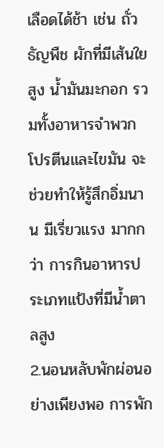เลือดได้ช้า เช่น ถั่ว ธัญพืช ผักที่มีเส้นใยสูง น้ำมันมะกอก รวมทั้งอาหารจำพวกโปรตีนและไขมัน จะช่วยทำให้รู้สึกอิ่มนาน มีเรี่ยวแรง มากกว่า การกินอาหารประเภทแป้งที่มีน้ำตาลสูง
2.นอนหลับพักผ่อนอย่างเพียงพอ การพัก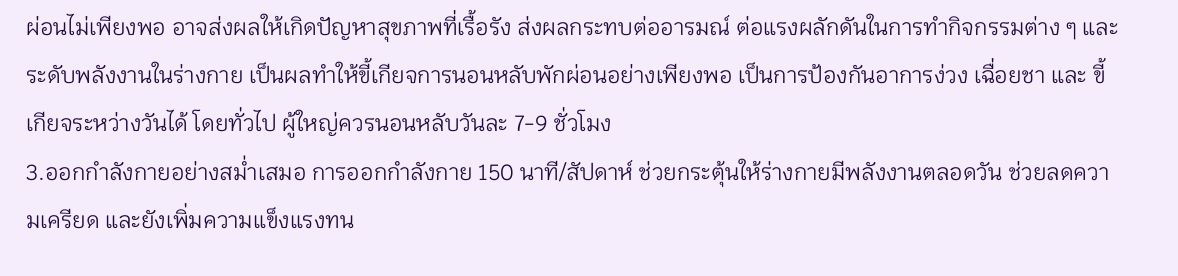ผ่อนไม่เพียงพอ อาจส่งผลให้เกิดปัญหาสุขภาพที่เรื้อรัง ส่งผลกระทบต่ออารมณ์ ต่อแรงผลักดันในการทำกิจกรรมต่าง ๆ และ ระดับพลังงานในร่างกาย เป็นผลทำให้ขี้เกียจการนอนหลับพักผ่อนอย่างเพียงพอ เป็นการป้องกันอาการง่วง เฉื่อยชา และ ขี้เกียจระหว่างวันได้ โดยทั่วไป ผู้ใหญ่ควรนอนหลับวันละ 7-9 ชั่วโมง
3.ออกกำลังกายอย่างสม่ำเสมอ การออกกำลังกาย 150 นาที/สัปดาห์ ช่วยกระตุ้นให้ร่างกายมีพลังงานตลอดวัน ช่วยลดความเครียด และยังเพิ่มความแข็งแรงทน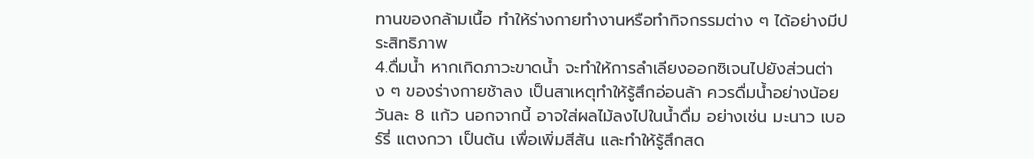ทานของกล้ามเนื้อ ทำให้ร่างกายทำงานหรือทำกิจกรรมต่าง ๆ ได้อย่างมีประสิทธิภาพ
4.ดื่มน้ำ หากเกิดภาวะขาดน้ำ จะทำให้การลำเลียงออกซิเจนไปยังส่วนต่าง ๆ ของร่างกายช้าลง เป็นสาเหตุทำให้รู้สึกอ่อนล้า ควรดื่มน้ำอย่างน้อยวันละ 8 แก้ว นอกจากนี้ อาจใส่ผลไม้ลงไปในน้ำดื่ม อย่างเช่น มะนาว เบอร์รี่ แตงกวา เป็นต้น เพื่อเพิ่มสีสัน และทำให้รู้สึกสด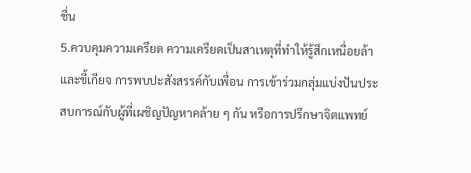ชื่น
5.ควบคุมความเครียด ความเครียดเป็นสาเหตุที่ทำให้รู้สึกเหนื่อยล้าและขี้เกียจ การพบปะสังสรรค์กับเพื่อน การเข้าร่วมกลุ่มแบ่งปันประสบการณ์กับผู้ที่เผชิญปัญหาคล้าย ๆ กัน หรือการปรึกษาจิตแพทย์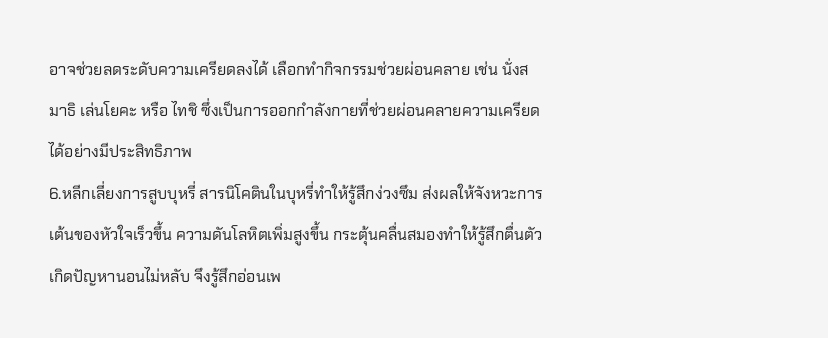อาจช่วยลดระดับความเครียดลงได้ เลือกทำกิจกรรมช่วยผ่อนคลาย เช่น นั่งสมาธิ เล่นโยคะ หรือ ไทชิ ซึ่งเป็นการออกกำลังกายที่ช่วยผ่อนคลายความเครียดได้อย่างมีประสิทธิภาพ
6.หลีกเลี่ยงการสูบบุหรี่ สารนิโคตินในบุหรี่ทำให้รู้สึกง่วงซึม ส่งผลให้จังหวะการเต้นของหัวใจเร็วขึ้น ความดันโลหิตเพิ่มสูงขึ้น กระตุ้นคลื่นสมองทำให้รู้สึกตื่นตัว เกิดปัญหานอนไม่หลับ จึงรู้สึกอ่อนเพ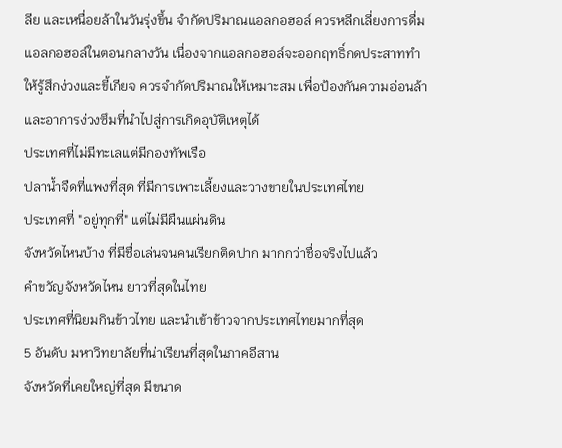ลีย และเหนื่อยล้าในวันรุ่งขึ้น จำกัดปริมาณแอลกอฮอล์ ควรหลีกเลี่ยงการดื่มแอลกอฮอล์ในตอนกลางวัน เนื่องจากแอลกอฮอล์จะออกฤทธิ์กดประสาททำให้รู้สึกง่วงและขี้เกียจ ควรจำกัดปริมาณให้เหมาะสม เพื่อป้องกันความอ่อนล้าและอาการง่วงซึมที่นำไปสู่การเกิดอุบัติเหตุได้
ประเทศที่ไม่มีทะเลแต่มีกองทัพเรือ
ปลาน้ำจืดที่แพงที่สุด ที่มีการเพาะเลี้ยงและวางขายในประเทศไทย
ประเทศที่ "อยู่ทุกที่" แต่ไม่มีผืนแผ่นดิน
จังหวัดไหนบ้าง ที่มีชื่อเล่นจนคนเรียกติดปาก มากกว่าชื่อจริงไปแล้ว
คําขวัญจังหวัดไหน ยาวที่สุดในไทย
ประเทศที่นิยมกินข้าวไทย และนำเข้าข้าวจากประเทศไทยมากที่สุด
5 อันดับ มหาวิทยาลัยที่น่าเรียนที่สุดในภาคอีสาน
จังหวัดที่เคยใหญ่ที่สุด มีขนาด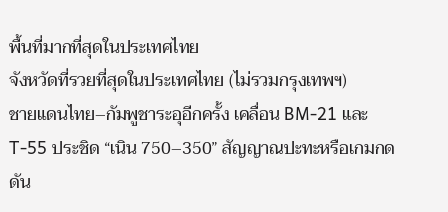พื้นที่มากที่สุดในประเทศไทย
จังหวัดที่รวยที่สุดในประเทศไทย (ไม่รวมกรุงเทพฯ)
ชายแดนไทย–กัมพูชาระอุอีกครั้ง เคลื่อน BM-21 และ T-55 ประชิด “เนิน 750–350” สัญญาณปะทะหรือเกมกดดัน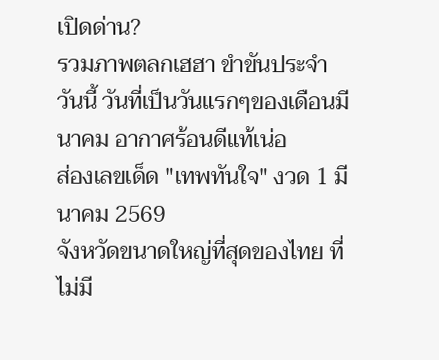เปิดด่าน?
รวมภาพตลกเฮฮา ขำขันประจำวันนี้ วันที่เป็นวันแรกๆของเดือนมีนาคม อากาศร้อนดีแท้เน่อ
ส่องเลขเด็ด "เทพทันใจ" งวด 1 มีนาคม 2569
จังหวัดขนาดใหญ่ที่สุดของไทย ที่ไม่มี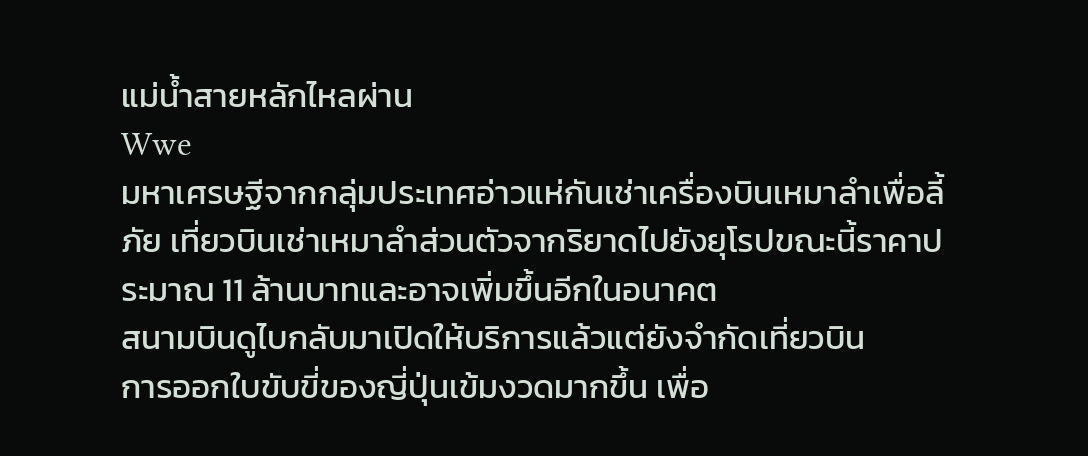แม่น้ำสายหลักไหลผ่าน
Wwe
มหาเศรษฐีจากกลุ่มประเทศอ่าวแห่กันเช่าเครื่องบินเหมาลำเพื่อลี้ภัย เที่ยวบินเช่าเหมาลำส่วนตัวจากริยาดไปยังยุโรปขณะนี้ราคาประมาณ 11 ล้านบาทและอาจเพิ่มขึ้นอีกในอนาคต
สนามบินดูไบกลับมาเปิดให้บริการแล้วแต่ยังจำกัดเที่ยวบิน
การออกใบขับขี่ของญี่ปุ่นเข้มงวดมากขึ้น เพื่อ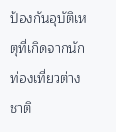ป้องกันอุบัติเหตุที่เกิดจากนักท่องเที่ยวต่างชาติ